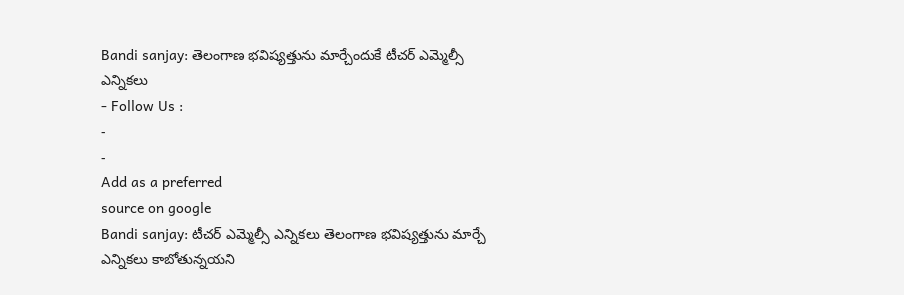Bandi sanjay: తెలంగాణ భవిష్యత్తును మార్చేందుకే టీచర్ ఎమ్మెల్సీ ఎన్నికలు
- Follow Us :
-
-
Add as a preferred
source on google
Bandi sanjay: టీచర్ ఎమ్మెల్సీ ఎన్నికలు తెలంగాణ భవిష్యత్తును మార్చే ఎన్నికలు కాబోతున్నయని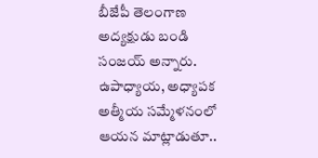బీజేపీ తెలంగాణ అద్యక్షుడు బండి సంజయ్ అన్నారు. ఉపాధ్యాయ, అధ్యాపక అత్మీయ సమ్మేళనంలో ఆయన మాట్లాడుతూ..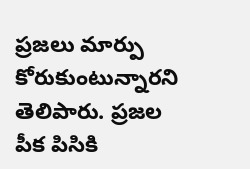ప్రజలు మార్పు కోరుకుంటున్నారని తెలిపారు. ప్రజల పీక పిసికి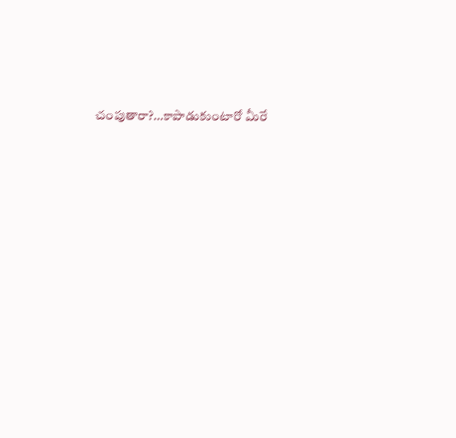చంపుతారా?…కాపాడుకుంటారో మీరే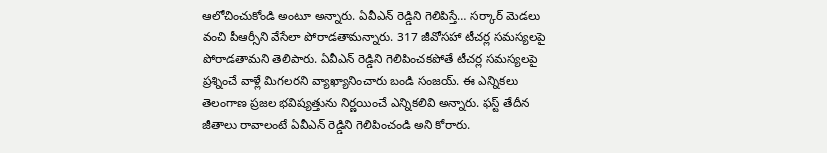ఆలోచించుకోండి అంటూ అన్నారు. ఏవీఎన్ రెడ్డిని గెలిపిస్తే… సర్కార్ మెడలు వంచి పీఆర్సీని వేసేలా పోరాడతామన్నారు. 317 జీవోసహా టీచర్ల సమస్యలపై పోరాడతామని తెలిపారు. ఏవీఎన్ రెడ్డిని గెలిపించకపోతే టీచర్ల సమస్యలపై ప్రశ్నించే వాళ్లే మిగలరని వ్యాఖ్యానించారు బండి సంజయ్. ఈ ఎన్నికలు తెలంగాణ ప్రజల భవిష్యత్తును నిర్ణయించే ఎన్నికలివి అన్నారు. ఫస్ట్ తేదీన జీతాలు రావాలంటే ఏవీఎన్ రెడ్డిని గెలిపించండి అని కోరారు.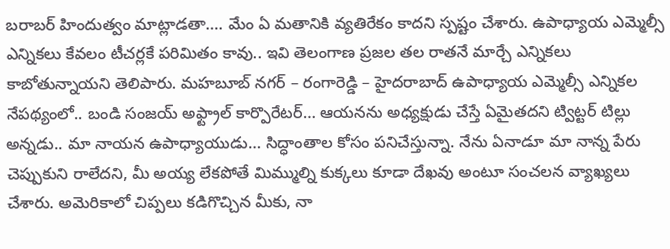బరాబర్ హిందుత్వం మాట్లాడతా…. మేం ఏ మతానికి వ్యతిరేకం కాదని స్పష్టం చేశారు. ఉపాధ్యాయ ఎమ్మెల్సీ ఎన్నికలు కేవలం టీచర్లకే పరిమితం కావు.. ఇవి తెలంగాణ ప్రజల తల రాతనే మార్చే ఎన్నికలు కాబోతున్నాయని తెలిపారు. మహబూబ్ నగర్ – రంగారెడ్డి – హైదరాబాద్ ఉపాధ్యాయ ఎమ్మెల్సీ ఎన్నికల నేపథ్యంలో.. బండి సంజయ్ అఫ్ట్రాల్ కార్పొరేటర్… ఆయనను అధ్యక్షుడు చేస్తే ఏమైతదని ట్విట్టర్ టిల్లు అన్నడు.. మా నాయన ఉపాధ్యాయుడు… సిద్ధాంతాల కోసం పనిచేస్తున్నా. నేను ఏనాడూ మా నాన్న పేరు చెప్పుకుని రాలేదని, మీ అయ్య లేకపోతే మిమ్ముల్ని కుక్కలు కూడా దేఖవు అంటూ సంచలన వ్యాఖ్యలు చేశారు. అమెరికాలో చిప్పలు కడిగొచ్చిన మీకు, నా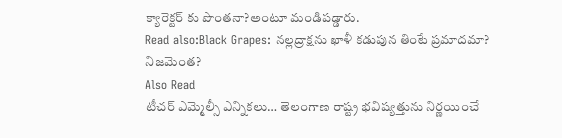క్యారెక్టర్ కు పొంతనా?అంటూ మండిపడ్డారు.
Read also:Black Grapes: నల్లద్రాక్షను ఖాళీ కడుపున తింటే ప్రమాదమా? నిజమెంత?
Also Read
టీచర్ ఎమ్మెల్సీ ఎన్నికలు… తెలంగాణ రాష్ట్ర భవిష్యత్తును నిర్ణయించే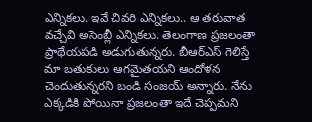ఎన్నికలు. ఇవే చివరి ఎన్నికలు.. ఆ తరువాత వచ్చేవి అసెంబ్లీ ఎన్నికలు. తెలంగాణ ప్రజలంతా ప్రాథేయపడి అడుగుతున్నరు. బీఆర్ఎస్ గెలిస్తే మా బతుకులు ఆగమైతయని ఆందోళన చెందుతున్నరని బండి సంజయ్ అన్నారు. నేను ఎక్కడికి పోయినా ప్రజలంతా ఇదే చెప్పమని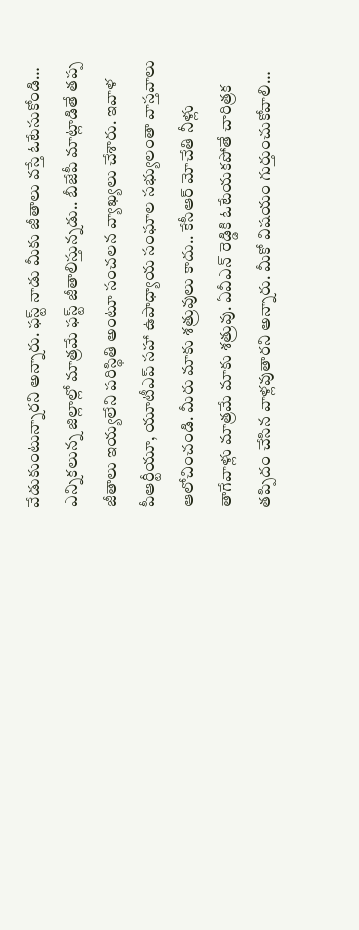వేడుకుంటున్నారని అన్నారు. ఫస్ట్ నాడు మీకు జీతాలు వస్తే ఓటేసుకోండి… ఎన్నికలున్న జిల్లాల్లో మాత్రమే ఫస్ట్ జీతాలిస్తున్నడు.. బీజేపీ మాట్లాడితే తప్ప జీతాలు ఇయ్యలేని పరిస్థితి అంటూ సంచలన వ్యాఖ్యలు చేశారు. ఇవాళ పీఆర్టీయూ, యూటీఎప్ సహా ఉపాధ్యాయ సంఘాల సభ్యులంతా వాస్తవాలు ఆలోచించండి. మీరు మాకు శత్రువులు కాదు.. కేసీఆర్ మోచేతి నీళ్లు తాగేవాళ్లు మాత్రమే మాకు శత్రువు. ఏవీఎన్ రెడ్డికి ఓటేయకపోతే చారిత్రక తప్పిదం చేసిన వాళ్లవుతారని అన్నారు. మీకో విషయం గుర్తుంచుకోవాలి…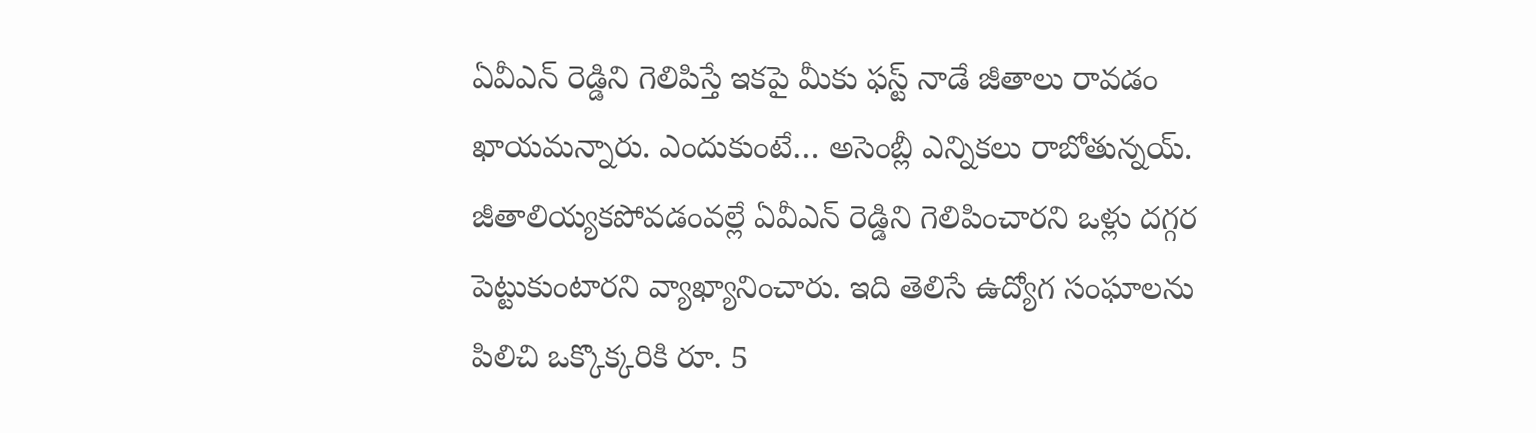ఏవీఎన్ రెడ్డిని గెలిపిస్తే ఇకపై మీకు ఫస్ట్ నాడే జీతాలు రావడం ఖాయమన్నారు. ఎందుకుంటే… అసెంబ్లీ ఎన్నికలు రాబోతున్నయ్. జీతాలియ్యకపోవడంవల్లే ఏవీఎన్ రెడ్డిని గెలిపించారని ఒళ్లు దగ్గర పెట్టుకుంటారని వ్యాఖ్యానించారు. ఇది తెలిసే ఉద్యోగ సంఘాలను పిలిచి ఒక్కొక్కరికి రూ. 5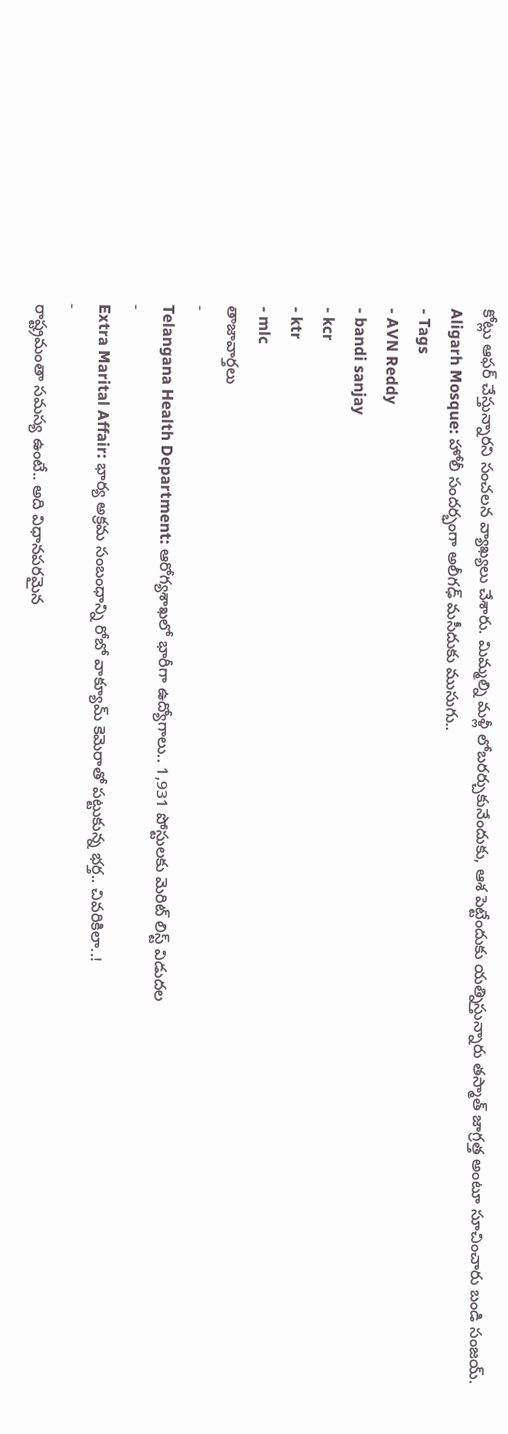కోట్లు ఆఫర్ చేస్తున్నారని సంచలన వ్యాఖ్యలు చేశారు. మిమ్మల్ని మళ్లీ లోబరర్చుకునేందుకు, ఆశ పెట్టేందుకు యత్నిస్తున్నారు తస్మాత్ జాగ్రత్త అంటూ సూచించారు బండి సంజయ్.
Aligarh Mosque: హోలీ సందర్భంగా అలీగఢ్ మసీదుకు ముసుగు..
- Tags
- AVN Reddy
- bandi sanjay
- kcr
- ktr
- mlc
తాజావార్తలు
-
Telangana Health Department: ఆరోగ్యశాఖలో భారీగా ఉద్యోగాలు.. 1,931 పోస్టులకు మెరిట్ లిస్ట్ విడుదల
-
Extra Marital Affair: భార్య అక్రమ సంబంధాన్ని రోబో వాక్యూమ్ కెమెరాతో పట్టుకున్న భర్త.. చివరికిలా..!
-
రాష్ట్రమంతా సమస్య ఉంటే.. అది విధానపరమైన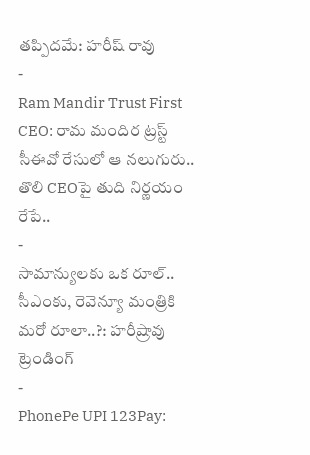తప్పిదమే: హరీష్ రావు
-
Ram Mandir Trust First CEO: రామ మందిర ట్రస్ట్ సీఈవో రేసులో ఆ నలుగురు.. తొలి CEOపై తుది నిర్ణయం రేపే..
-
సామాన్యులకు ఒక రూల్.. సీఎంకు, రెవెన్యూ మంత్రికి మరో రూలా..?: హరీష్రావు
ట్రెండింగ్
-
PhonePe UPI 123Pay: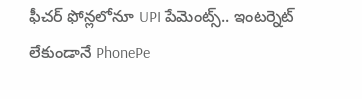ఫీచర్ ఫోన్లలోనూ UPI పేమెంట్స్.. ఇంటర్నెట్ లేకుండానే PhonePe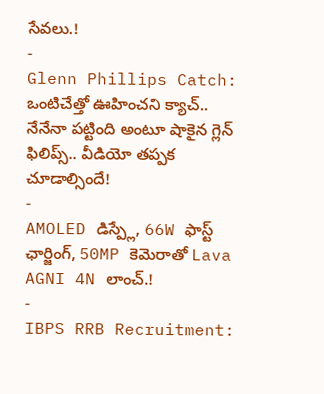సేవలు.!
-
Glenn Phillips Catch: ఒంటిచేత్తో ఊహించని క్యాచ్.. నేనేనా పట్టింది అంటూ షాకైన గ్లెన్ ఫిలిప్స్.. వీడియో తప్పక చూడాల్సిందే!
-
AMOLED డిస్ప్లే, 66W ఫాస్ట్ ఛార్జింగ్, 50MP కెమెరాతో Lava AGNI 4N లాంచ్.!
-
IBPS RRB Recruitment: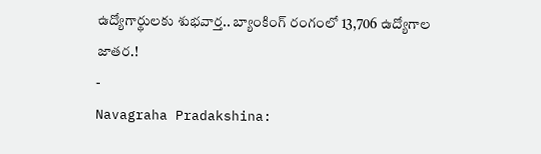ఉద్యోగార్థులకు శుభవార్త.. బ్యాంకింగ్ రంగంలో 13,706 ఉద్యోగాల జాతర.!
-
Navagraha Pradakshina: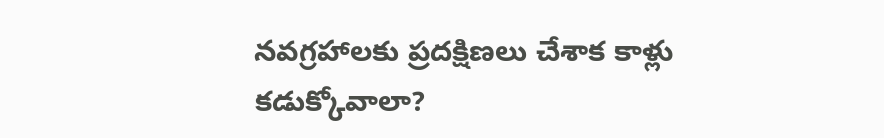నవగ్రహాలకు ప్రదక్షిణలు చేశాక కాళ్లు కడుక్కోవాలా?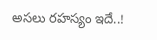అసలు రహస్యం ఇదే..!